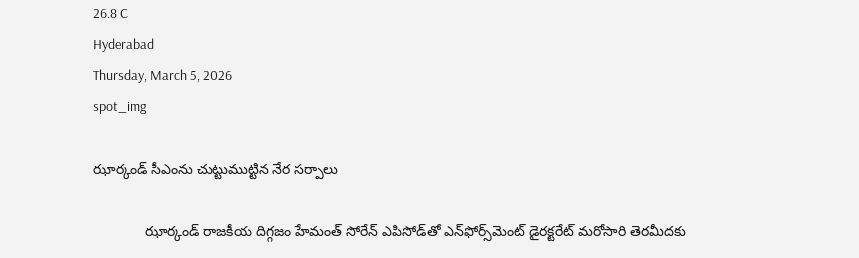26.8 C
Hyderabad
Thursday, March 5, 2026
spot_img

ఝార్కండ్ సీఎంను చుట్టుముట్టిన నేర సర్పాలు

             ఝార్కండ్ రాజకీయ దిగ్గజం హేమంత్ సోరేన్ ఎపిసోడ్‌తో ఎన్‌ఫోర్స్‌మెంట్ డైరక్టరేట్ మరోసారి తెరమీదకు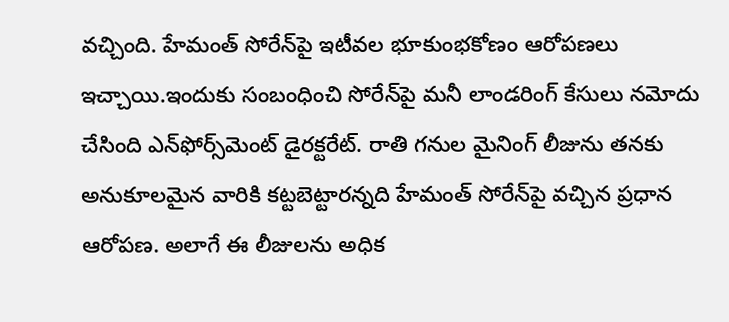వచ్చింది. హేమంత్ సోరేన్‌పై ఇటీవల భూకుంభకోణం ఆరోపణలు ఇచ్చాయి.ఇందుకు సంబంధించి సోరేన్‌పై మనీ లాండరింగ్ కేసులు నమోదు చేసింది ఎన్‌ఫోర్స్‌మెంట్ డైరక్టరేట్. రాతి గనుల మైనింగ్ లీజును తనకు అనుకూలమైన వారికి కట్టబెట్టారన్నది హేమంత్ సోరేన్‌పై వచ్చిన ప్రధాన ఆరోపణ. అలాగే ఈ లీజులను అధిక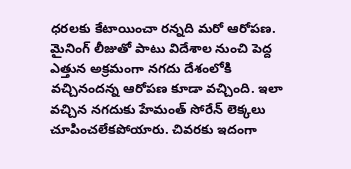ధరలకు కేటాయించా రన్నది మరో ఆరోపణ. మైనింగ్ లీజుతో పాటు విదేశాల నుంచి పెద్ద ఎత్తున అక్రమంగా నగదు దేశంలోకి వచ్చినందన్న ఆరోపణ కూడా వచ్చింది. ఇలా వచ్చిన నగదుకు హేమంత్ సోరేన్ లెక్కలు చూపించలేకపోయారు. చివరకు ఇదంగా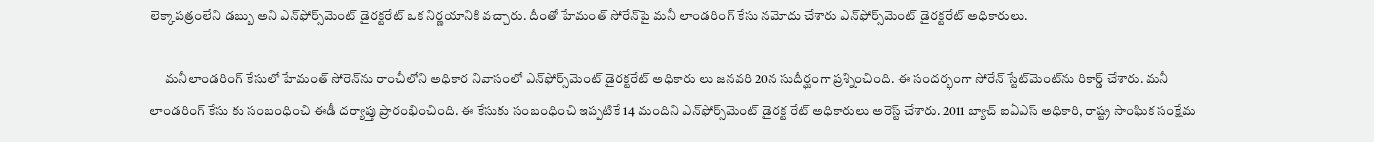లెక్కాపత్రంలేని డబ్బు అని ఎన్‌ఫోర్స్‌మెంట్ డైరక్టరేట్ ఒక నిర్ణయానికి వచ్చారు. దీంతో హేమంత్ సోరేన్‌పై మనీ లాండరింగ్ కేసు నమోదు చేశారు ఎన్‌ఫోర్స్‌మెంట్ డైరక్టరేట్ అధికారులు.

      మనీలాండరింగ్‌ కేసులో హేమంత్ సోరెన్‌ను రాంచీలోని అధికార నివాసంలో ఎన్‌ఫోర్స్‌మెంట్ డైరక్టరేట్ అధికారు లు జనవరి 20న సుదీర్ఘంగా ప్రశ్నించింది. ఈ సందర్భంగా సోరేన్ స్టేట్‌మెంట్‌ను రికార్డ్‌ చేశారు. మనీ లాండరింగ్ కేసు కు సంబంధించి ఈడీ దర్యాప్తు ప్రారంభించింది. ఈ కేసుకు సంబంధించి ఇప్పటికే 14 మందిని ఎన్‌ఫోర్స్‌మెంట్ డైరక్ట రేట్ అధికారులు అరెస్ట్‌ చేశారు. 2011 బ్యాచ్ ఐఏఎస్‌ అధికారి, రాష్ట్ర సాంఘిక సంక్షేమ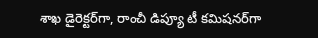శాఖ డైరెక్టర్‌గా, రాంచీ డిప్యూ టీ కమిషనర్‌గా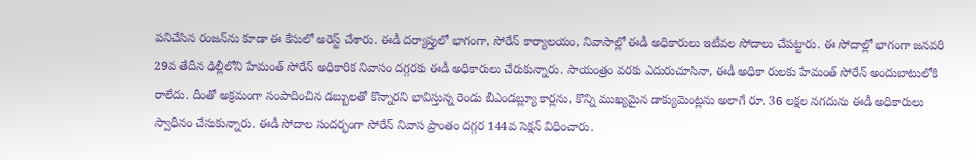పనిచేసిన రంజన్‌ను కూడా ఈ కేసులో అరెస్ట్‌ చేశారు. ఈడీ దర్యాప్తులో భాగంగా, సోరేన్‌ కార్యాలయం, నివాసాల్లో ఈడీ అధికారులు ఇటీవల సోదాలు చేపట్టారు. ఈ సోదాల్లో భాగంగా జనవరి 29వ తేదీన ఢిల్లీలోని హేమంత్ సోరేన్ అధికారిక నివాసం దగ్గరకు ఈడీ అధికారులు చేరుకున్నారు. సాయంత్రం వరకు ఎదురుచూసినా, ఈడీ అధికా రులకు హేమంత్ సోరేన్ అందుబాటులోకి రాలేదు. దీంతో అక్రమంగా సంపాదించిన డబ్బులతో కొన్నారని భావిస్తున్న రెండు బీఎండబ్ల్యూ కార్లను, కొన్ని ముఖ్యమైన డాక్యుమెంట్లను అలాగే రూ. 36 లక్షల నగదును ఈడీ అధికారులు స్వాధీనం చేసుకున్నారు. ఈడీ సోదాల సందర్భంగా సోరేన్ నివాస ప్రాంతం దగ్గర 144వ సెక్షన్ విధించారు.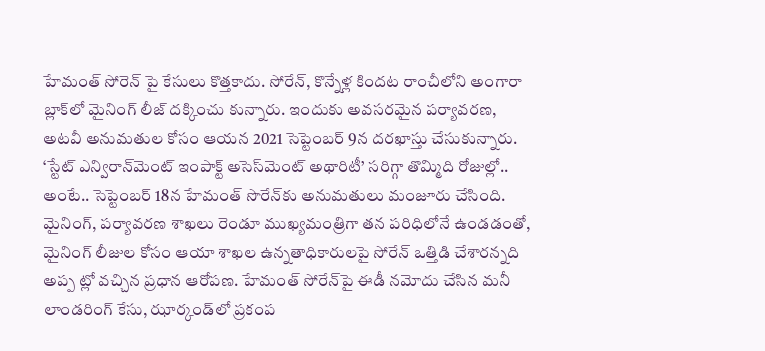హేమంత్‌ సోరెన్‌ పై కేసులు కొత్తకాదు. సోరేన్‌, కొన్నేళ్ల కిందట రాంచీలోని అంగారా బ్లాక్‌లో మైనింగ్‌ లీజ్‌ దక్కించు కున్నారు. ఇందుకు అవసరమైన పర్యావరణ, అటవీ అనుమతుల కోసం ఆయన 2021 సెప్టెంబర్‌ 9న దరఖాస్తు చేసుకున్నారు. ‘స్టేట్‌ ఎన్విరాన్‌మెంట్‌ ఇంపాక్ట్‌ అసెస్‌మెంట్‌ అథారిటీ’ సరిగ్గా తొమ్మిది రోజుల్లో.. అంటే.. సెప్టెంబర్‌ 18న హేమంత్ సొరేన్‌కు అనుమతులు మంజూరు చేసింది. మైనింగ్, పర్యావరణ శాఖలు రెండూ ముఖ్యమంత్రిగా తన పరిధిలోనే ఉండడంతో, మైనింగ్ లీజుల కోసం ఆయా శాఖల ఉన్నతాధికారులపై సోరేన్ ఒత్తిడి చేశారన్నది అప్ప ట్లో వచ్చిన ప్రధాన ఆరోపణ. హేమంత్ సోరేన్‌పై ఈడీ నమోదు చేసిన మనీ లాండరింగ్ కేసు, ఝార్కండ్‌లో ప్రకంప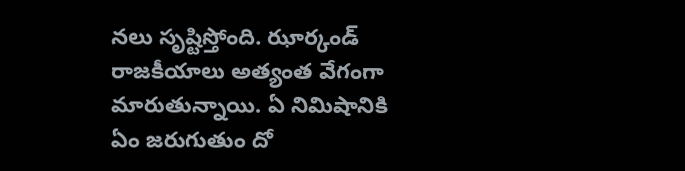నలు సృష్టిస్తోంది. ఝార్కండ్‌ రాజకీయాలు అత్యంత వేగంగా మారుతున్నాయి. ఏ నిమిషానికి ఏం జరుగుతుం దో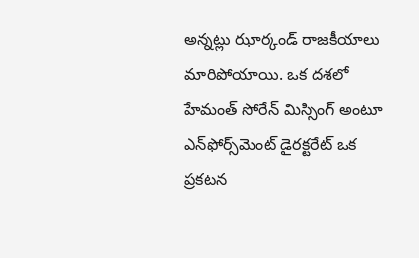అన్నట్లు ఝార్కండ్‌ రాజకీయాలు మారిపోయాయి. ఒక దశలో హేమంత్ సోరేన్ మిస్సింగ్ అంటూ ఎన్‌ఫోర్స్‌మెంట్ డైరక్టరేట్ ఒక ప్రకటన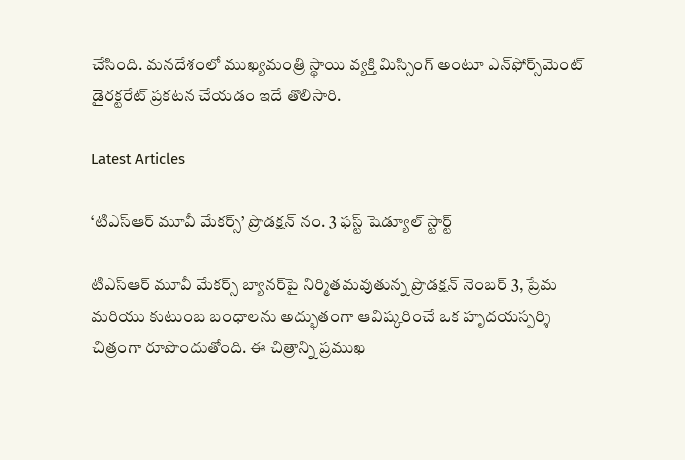చేసింది. మనదేశంలో ముఖ్యమంత్రి స్థాయి వ్యక్తి మిస్సింగ్ అంటూ ఎన్‌ఫోర్స్‌మెంట్ డైరక్టరేట్ ప్రకటన చేయడం ఇదే తొలిసారి.

Latest Articles

‘టిఎస్ఆర్ మూవీ మేకర్స్’ ప్రొడక్షన్ నం. 3 ఫస్ట్ షెడ్యూల్ స్టార్ట్

టిఎస్ఆర్ మూవీ మేకర్స్ బ్యానర్‌పై నిర్మితమవుతున్న ప్రొడక్షన్ నెంబర్ 3, ప్రేమ మరియు కుటుంబ బంధాలను అద్భుతంగా ఆవిష్కరించే ఒక హృదయస్పర్శి చిత్రంగా రూపొందుతోంది. ఈ చిత్రాన్ని ప్రముఖ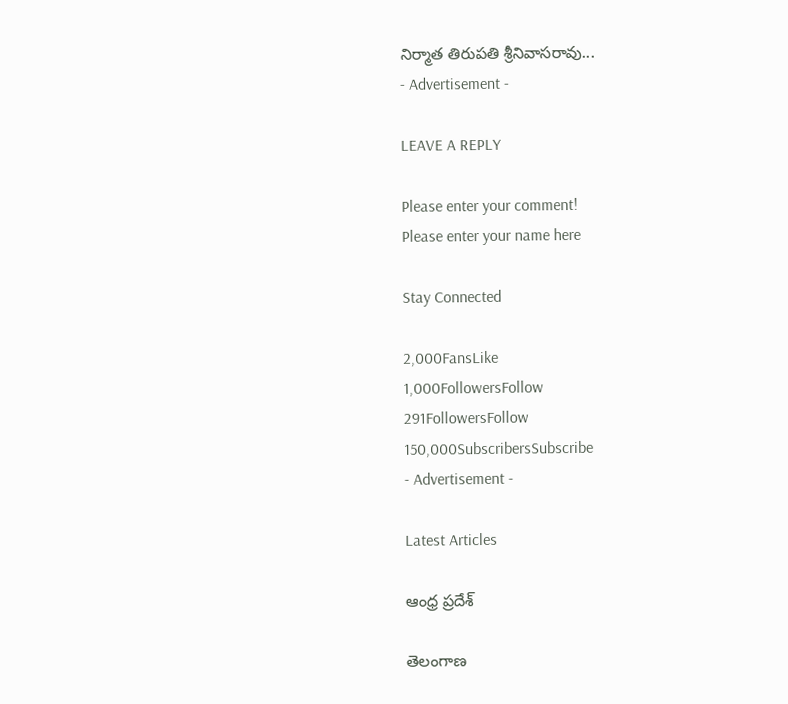నిర్మాత తిరుపతి శ్రీనివాసరావు...
- Advertisement -

LEAVE A REPLY

Please enter your comment!
Please enter your name here

Stay Connected

2,000FansLike
1,000FollowersFollow
291FollowersFollow
150,000SubscribersSubscribe
- Advertisement -

Latest Articles

ఆంధ్ర ప్రదేశ్

తెలంగాణ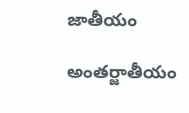జాతీయం

అంతర్జాతీయం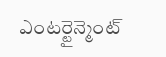ఎంటర్టైన్మెంట్